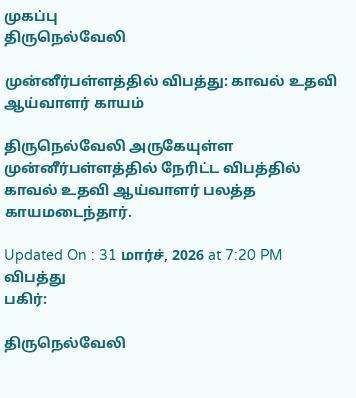முகப்பு
திருநெல்வேலி

முன்னீர்பள்ளத்தில் விபத்து: காவல் உதவி ஆய்வாளர் காயம்

திருநெல்வேலி அருகேயுள்ள முன்னீர்பள்ளத்தில் நேரிட்ட விபத்தில் காவல் உதவி ஆய்வாளர் பலத்த காயமடைந்தார்.

Updated On : 31 மார்ச், 2026 at 7:20 PM
விபத்து
பகிர்:

திருநெல்வேலி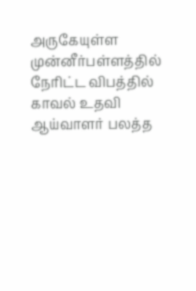அருகேயுள்ள முன்னீர்பள்ளத்தில் நேரிட்ட விபத்தில் காவல் உதவி ஆய்வாளர் பலத்த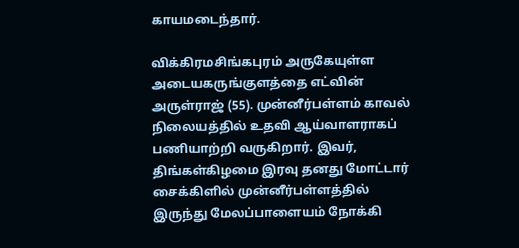காயமடைந்தார்.

விக்கிரமசிங்கபுரம் அருகேயுள்ள அடையகருங்குளத்தை எட்வின் அருள்ராஜ் (55). முன்னீர்பள்ளம் காவல் நிலையத்தில் உதவி ஆய்வாளராகப் பணியாற்றி வருகிறார். இவர், திங்கள்கிழமை இரவு தனது மோட்டார் சைக்கிளில் முன்னீர்பள்ளத்தில் இருந்து மேலப்பாளையம் நோக்கி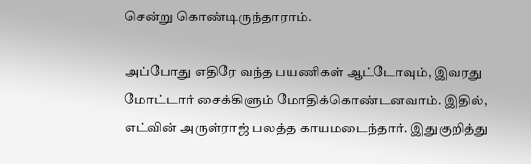சென்று கொண்டிருந்தாராம்.

அப்போது எதிரே வந்த பயணிகள் ஆட்டோவும், இவரது மோட்டார் சைக்கிளும் மோதிக்கொண்டனவாம். இதில், எட்வின் அருள்ராஜ் பலத்த காயமடைந்தார். இதுகுறித்து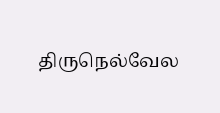திருநெல்வேல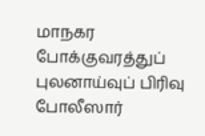மாநகர போக்குவரத்துப் புலனாய்வுப் பிரிவு போலீஸார்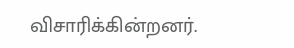விசாரிக்கின்றனர்.